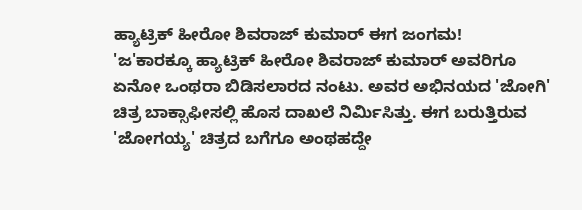ಹ್ಯಾಟ್ರಿಕ್ ಹೀರೋ ಶಿವರಾಜ್ ಕುಮಾರ್ ಈಗ ಜಂಗಮ!
'ಜ'ಕಾರಕ್ಕೂ ಹ್ಯಾಟ್ರಿಕ್ ಹೀರೋ ಶಿವರಾಜ್ ಕುಮಾರ್ ಅವರಿಗೂ ಏನೋ ಒಂಥರಾ ಬಿಡಿಸಲಾರದ ನಂಟು. ಅವರ ಅಭಿನಯದ 'ಜೋಗಿ' ಚಿತ್ರ ಬಾಕ್ಸಾಫೀಸಲ್ಲಿ ಹೊಸ ದಾಖಲೆ ನಿರ್ಮಿಸಿತ್ತು. ಈಗ ಬರುತ್ತಿರುವ 'ಜೋಗಯ್ಯ' ಚಿತ್ರದ ಬಗೆಗೂ ಅಂಥಹದ್ದೇ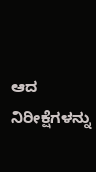ಆದ ನಿರೀಕ್ಷೆಗಳನ್ನು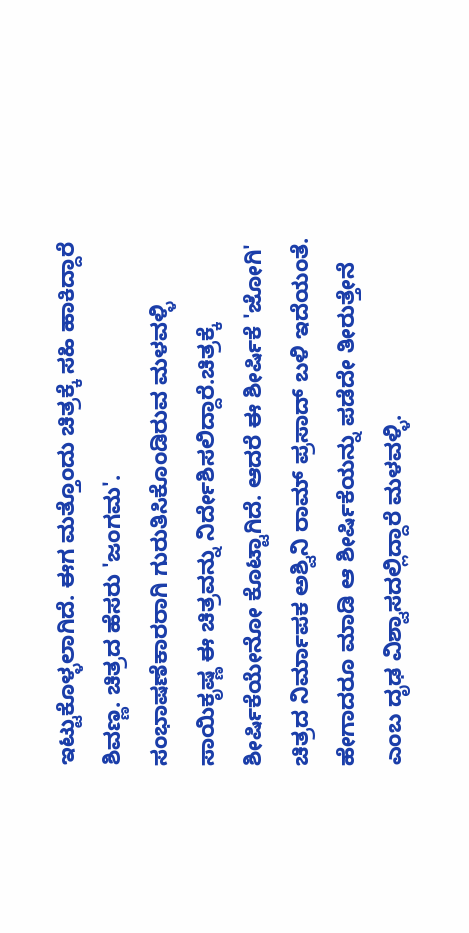ಇಟ್ಟುಕೊಳ್ಳಲಾಗಿದೆ. ಈಗ ಮತ್ತೊಂದು ಚಿತ್ರಕ್ಕೆ ಸಹಿ ಹಾಕಿದ್ದಾರೆ ಶಿವಣ್ಣ. ಚಿತ್ರದ ಹೆಸರು 'ಜಂಗಮ'.
ಸಂಭಾಷಣೆಕಾರರಾಗಿ ಗುರುತಿಸಿಕೊಂಡಿರುವ ಮಳವಳ್ಳಿ ಸಾಯಿಕೃಷ್ಣ ಈ ಚಿತ್ರವನ್ನು ನಿರ್ದೇಶಿಸಲಿದ್ದಾರೆ.ಚಿತ್ರಕ್ಕೆ ಶೀರ್ಷಿಕೆಯೇನೋ ಕೊಟ್ಟಾಗಿದೆ. ಆದರೆ ಈ ಶೀರ್ಷಿಕೆ 'ಜೋಗಿ' ಚಿತ್ರದ ನಿರ್ಮಾಪಕ ಅಶ್ವಿನಿ ರಾಮ್ ಪ್ರಸಾದ್ ಬಳಿ ಇದೆಯಂತೆ. ಹೇಗಾದರೂ ಮಾಡಿ ಆ ಶೀರ್ಷಿಕೆಯನ್ನು ಪಡೆದೇ ತೀರುತ್ತೇನೆ ಎಂಬ ದೃಢ ವಿಶ್ವಾಸದಲ್ಲಿದ್ದಾರೆ ಮಳವಳ್ಳಿ.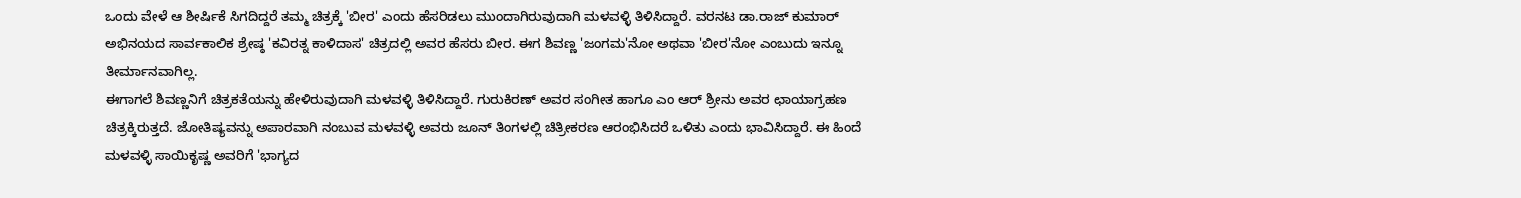ಒಂದು ವೇಳೆ ಆ ಶೀರ್ಷಿಕೆ ಸಿಗದಿದ್ದರೆ ತಮ್ಮ ಚಿತ್ರಕ್ಕೆ 'ಬೀರ' ಎಂದು ಹೆಸರಿಡಲು ಮುಂದಾಗಿರುವುದಾಗಿ ಮಳವಳ್ಳಿ ತಿಳಿಸಿದ್ದಾರೆ. ವರನಟ ಡಾ.ರಾಜ್ ಕುಮಾರ್ ಅಭಿನಯದ ಸಾರ್ವಕಾಲಿಕ ಶ್ರೇಷ್ಠ 'ಕವಿರತ್ನ ಕಾಳಿದಾಸ' ಚಿತ್ರದಲ್ಲಿ ಅವರ ಹೆಸರು ಬೀರ. ಈಗ ಶಿವಣ್ಣ 'ಜಂಗಮ'ನೋ ಅಥವಾ 'ಬೀರ'ನೋ ಎಂಬುದು ಇನ್ನೂ ತೀರ್ಮಾನವಾಗಿಲ್ಲ.
ಈಗಾಗಲೆ ಶಿವಣ್ಣನಿಗೆ ಚಿತ್ರಕತೆಯನ್ನು ಹೇಳಿರುವುದಾಗಿ ಮಳವಳ್ಳಿ ತಿಳಿಸಿದ್ದಾರೆ. ಗುರುಕಿರಣ್ ಅವರ ಸಂಗೀತ ಹಾಗೂ ಎಂ ಆರ್ ಶ್ರೀನು ಅವರ ಛಾಯಾಗ್ರಹಣ ಚಿತ್ರಕ್ಕಿರುತ್ತದೆ. ಜೋತಿಷ್ಯವನ್ನು ಅಪಾರವಾಗಿ ನಂಬುವ ಮಳವಳ್ಳಿ ಅವರು ಜೂನ್ ತಿಂಗಳಲ್ಲಿ ಚಿತ್ರೀಕರಣ ಆರಂಭಿಸಿದರೆ ಒಳಿತು ಎಂದು ಭಾವಿಸಿದ್ದಾರೆ. ಈ ಹಿಂದೆ ಮಳವಳ್ಳಿ ಸಾಯಿಕೃಷ್ಣ ಅವರಿಗೆ 'ಭಾಗ್ಯದ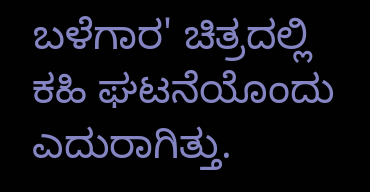ಬಳೆಗಾರ' ಚಿತ್ರದಲ್ಲಿ ಕಹಿ ಘಟನೆಯೊಂದು ಎದುರಾಗಿತ್ತು.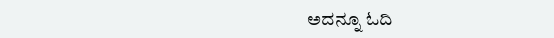ಅದನ್ನೂ ಓದಿ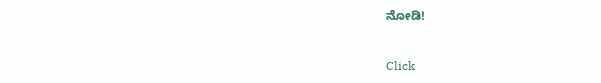ನೋಡಿ!


Click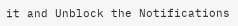it and Unblock the Notifications